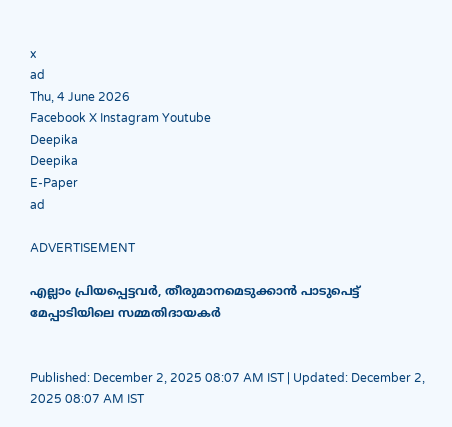x
ad
Thu, 4 June 2026
Facebook X Instagram Youtube
Deepika
Deepika
E-Paper
ad

ADVERTISEMENT

എല്ലാം പ്രിയപ്പെട്ടവർ, തീരുമാനമെടുക്കാൻ പാടുപെട്ട് മേപ്പാടിയിലെ സമ്മതിദായകർ


Published: December 2, 2025 08:07 AM IST | Updated: December 2, 2025 08:07 AM IST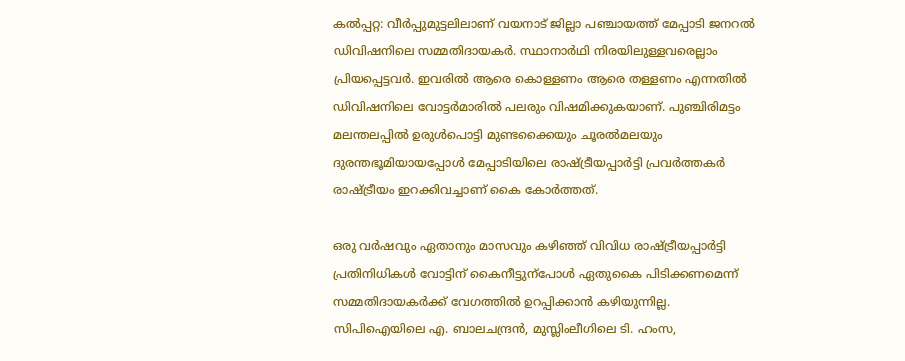കൽപ്പറ്റ: വീർപ്പുമുട്ടലിലാണ് വയനാട് ജില്ലാ പഞ്ചായത്ത് മേപ്പാടി ജനറൽ ഡിവിഷനിലെ സമ്മതിദായകർ. സ്ഥാനാർഥി നിരയിലുള്ളവരെല്ലാം പ്രിയപ്പെട്ടവർ. ഇവരിൽ ആരെ കൊള്ളണം ആരെ തള്ളണം എന്നതിൽ ഡിവിഷനിലെ വോട്ടർമാരിൽ പലരും വിഷമിക്കുകയാണ്. പുഞ്ചിരിമട്ടം മലന്തലപ്പിൽ ഉരുൾപൊട്ടി മുണ്ടക്കൈയും ചൂരൽമലയും ദുരന്തഭൂമിയായപ്പോൾ മേപ്പാടിയിലെ രാഷ്ട്രീയപ്പാർട്ടി പ്രവർത്തകർ രാഷ്ട്രീയം ഇറക്കിവച്ചാണ് കൈ കോർത്തത്.

ഒരു വർഷവും ഏതാനും മാസവും കഴിഞ്ഞ് വിവിധ രാഷ്ട്രീയപ്പാർട്ടി പ്രതിനിധികൾ വോട്ടിന് കൈനീട്ടുന്പോൾ ഏതുകൈ പിടിക്കണമെന്ന് സമ്മതിദായകർക്ക് വേഗത്തിൽ ഉറപ്പിക്കാൻ കഴിയുന്നില്ല. സിപിഐയിലെ എ. ബാലചന്ദ്രൻ, മുസ്ലിംലീഗിലെ ടി. ഹംസ,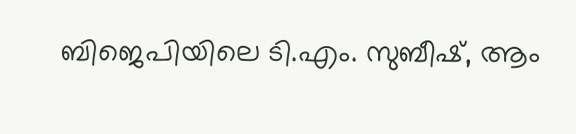ബിജെപിയിലെ ടി.എം. സുബീഷ്, ആം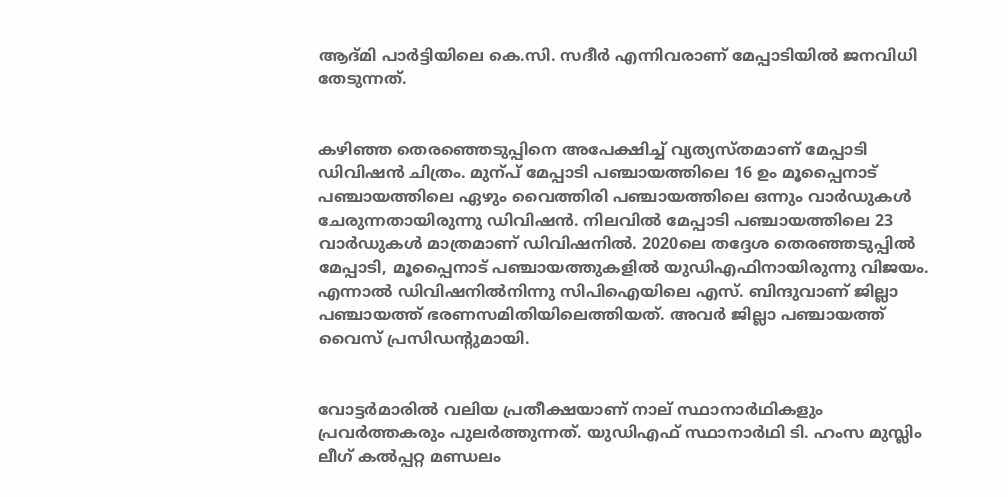ആദ്മി പാർട്ടിയിലെ കെ.സി. സദീർ എന്നിവരാണ് മേപ്പാടിയിൽ ജനവിധി തേടുന്നത്.


കഴിഞ്ഞ തെരഞ്ഞെടുപ്പിനെ അപേക്ഷിച്ച് വ്യത്യസ്തമാണ് മേപ്പാടി ഡിവിഷൻ ചിത്രം. മുന്പ് മേപ്പാടി പഞ്ചായത്തിലെ 16 ഉം മൂപ്പൈനാട് പഞ്ചായത്തിലെ ഏഴും വൈത്തിരി പഞ്ചായത്തിലെ ഒന്നും വാർഡുകൾ ചേരുന്നതായിരുന്നു ഡിവിഷൻ. നിലവിൽ മേപ്പാടി പഞ്ചായത്തിലെ 23 വാർഡുകൾ മാത്രമാണ് ഡിവിഷനിൽ. 2020ലെ തദ്ദേശ തെരഞ്ഞടുപ്പിൽ മേപ്പാടി, മൂപ്പൈനാട് പഞ്ചായത്തുകളിൽ യുഡിഎഫിനായിരുന്നു വിജയം. എന്നാൽ ഡിവിഷനിൽനിന്നു സിപിഐയിലെ എസ്. ബിന്ദുവാണ് ജില്ലാ പഞ്ചായത്ത് ഭരണസമിതിയിലെത്തിയത്. അവർ ജില്ലാ പഞ്ചായത്ത് വൈസ് പ്രസിഡന്‍റുമായി.


വോട്ടർമാരിൽ വലിയ പ്രതീക്ഷയാണ് നാല് സ്ഥാനാർഥികളും പ്രവർത്തകരും പുലർത്തുന്നത്. യുഡിഎഫ് സ്ഥാനാർഥി ടി. ഹംസ മുസ്ലിം ലീഗ് കൽപ്പറ്റ മണ്ഡലം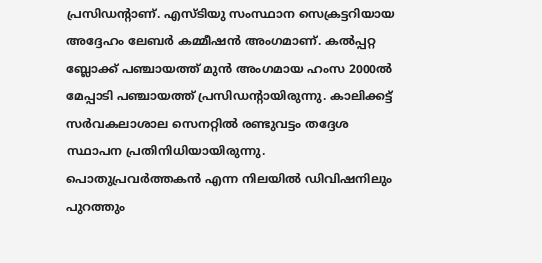പ്രസിഡന്‍റാണ്. എസ്ടിയു സംസ്ഥാന സെക്രട്ടറിയായ അദ്ദേഹം ലേബർ കമ്മീഷൻ അംഗമാണ്. കൽപ്പറ്റ ബ്ലോക്ക് പഞ്ചായത്ത് മുൻ അംഗമായ ഹംസ 2000ൽ മേപ്പാടി പഞ്ചായത്ത് പ്രസിഡന്‍റായിരുന്നു. കാലിക്കട്ട് സർവകലാശാല സെനറ്റിൽ രണ്ടുവട്ടം തദ്ദേശ സ്ഥാപന പ്രതിനിധിയായിരുന്നു. പൊതുപ്രവർത്തകൻ എന്ന നിലയിൽ ഡിവിഷനിലും പുറത്തും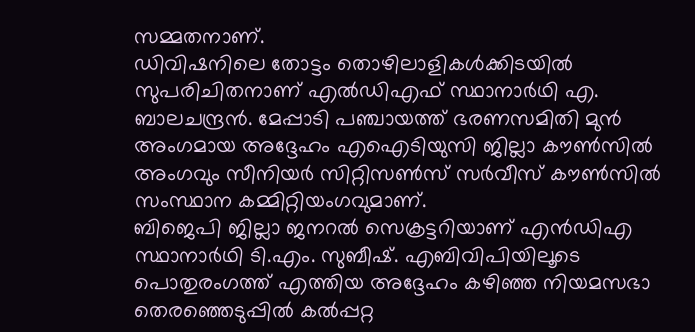സമ്മതനാണ്.
ഡിവിഷനിലെ തോട്ടം തൊഴിലാളികൾക്കിടയിൽ സുപരിചിതനാണ് എൽഡിഎഫ് സ്ഥാനാർഥി എ. ബാലചന്ദ്രൻ. മേപ്പാടി പഞ്ചായത്ത് ഭരണസമിതി മുൻ അംഗമായ അദ്ദേഹം എഐടിയുസി ജില്ലാ കൗണ്‍സിൽ അംഗവും സീനിയർ സിറ്റിസണ്‍സ് സർവീസ് കൗണ്‍സിൽ സംസ്ഥാന കമ്മിറ്റിയംഗവുമാണ്.
ബിജെപി ജില്ലാ ജനറൽ സെക്രട്ടറിയാണ് എൻഡിഎ സ്ഥാനാർഥി ടി.എം. സുബീഷ്. എബിവിപിയിലൂടെ പൊതുരംഗത്ത് എത്തിയ അദ്ദേഹം കഴിഞ്ഞ നിയമസഭാ തെരഞ്ഞെടുപ്പിൽ കൽപ്പറ്റ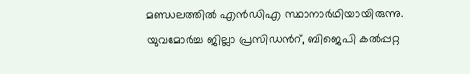മണ്ഡലത്തിൽ എൻഡിഎ സ്ഥാനാർഥിയായിരുന്നു. യുവമോർച്ച ജില്ലാ പ്രസിഡന്‍റ്, ബിജെപി കൽപ്പറ്റ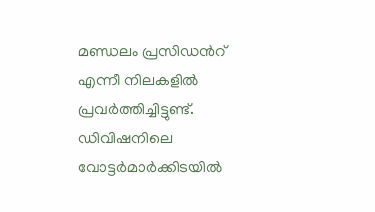മണ്ഡലം പ്രസിഡന്‍റ് എന്നീ നിലകളിൽ പ്രവർത്തിച്ചിട്ടുണ്ട്. ഡിവിഷനിലെ വോട്ടർമാർക്കിടയിൽ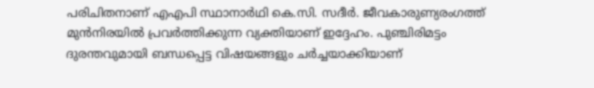പരിചിതനാണ് എഎപി സ്ഥാനാർഥി കെ.സി. സദീർ. ജീവകാരുണ്യരംഗത്ത് മുൻനിരയിൽ പ്രവർത്തിക്കുന്ന വ്യക്തിയാണ് ഇദ്ദേഹം. പുഞ്ചിരിമട്ടം ദുരന്തവുമായി ബന്ധപ്പെട്ട വിഷയങ്ങളും ചർച്ചയാക്കിയാണ്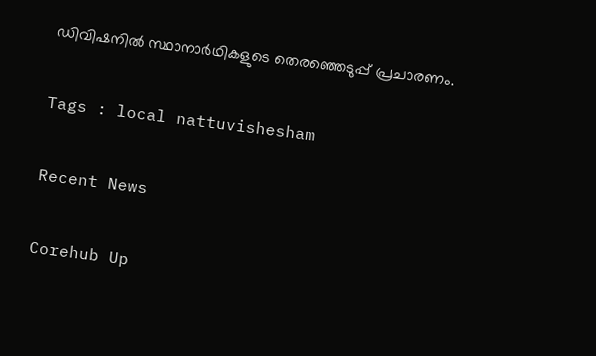ഡിവിഷനിൽ സ്ഥാനാർഥികളുടെ തെരഞ്ഞെടുപ്പ് പ്രചാരണം.

Tags : local nattuvishesham

Recent News

Corehub Up